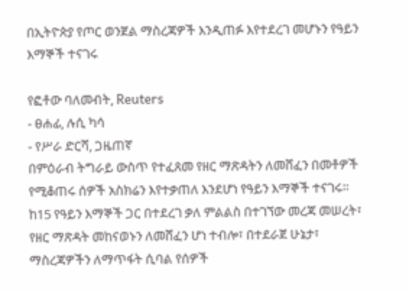በኢትዮጵያ የጦር ወንጀል ማስረጃዎች እንዲጠፉ እየተደረገ መሆኑን የዓይን እማኞች ተናገሩ

የፎቶው ባለመብት, Reuters
- ፀሐፊ, ሉሲ ካሳ
- የሥራ ድርሻ, ጋዜጠኛ
በምዕራብ ትግራይ ውስጥ የተፈጸመ የዘር ማጽዳትን ለመሸፈን በመቶዎች የሚቆጠሩ ሰዎች አስክሬን እየተቃጠለ እንደሆነ የዓይን እማኞች ተናገሩ።
ከ15 የዓይን እማኞች ጋር በተደረገ ቃለ ምልልስ በተገኘው መረጃ መሠረት፣ የዘር ማጽዳት መከናወኑን ለመሸፈን ሆነ ተብሎ፣ በተደራጀ ሁኔታ፣ ማስረጃዎችን ለማጥፋት ሲባል የሰዎች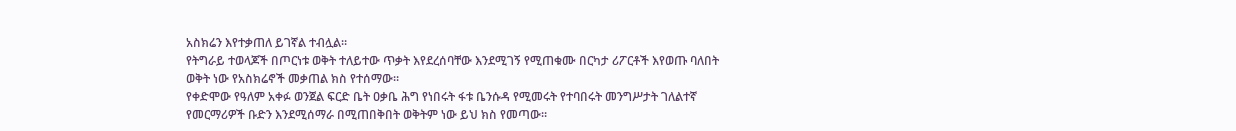አስክሬን እየተቃጠለ ይገኛል ተብሏል።
የትግራይ ተወላጆች በጦርነቱ ወቅት ተለይተው ጥቃት እየደረሰባቸው እንደሚገኝ የሚጠቁሙ በርካታ ሪፖርቶች እየወጡ ባለበት ወቅት ነው የአስክሬኖች መቃጠል ክስ የተሰማው።
የቀድሞው የዓለም አቀፉ ወንጀል ፍርድ ቤት ዐቃቤ ሕግ የነበሩት ፋቱ ቤንሱዳ የሚመሩት የተባበሩት መንግሥታት ገለልተኛ የመርማሪዎች ቡድን እንደሚሰማራ በሚጠበቅበት ወቅትም ነው ይህ ክስ የመጣው።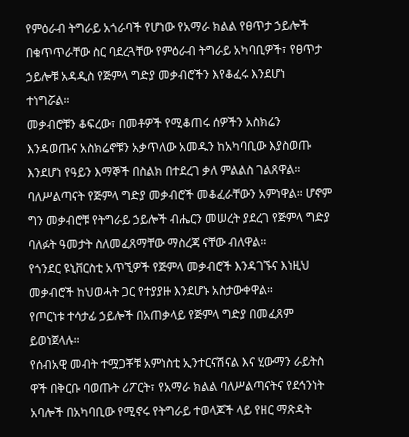የምዕራብ ትግራይ አጎራባች የሆነው የአማራ ክልል የፀጥታ ኃይሎች በቁጥጥራቸው ስር ባደረጓቸው የምዕራብ ትግራይ አካባቢዎች፣ የፀጥታ ኃይሎቹ አዳዲስ የጅምላ ግድያ መቃብሮችን እየቆፈሩ እንደሆነ ተነግሯል።
መቃብሮቹን ቆፍረው፣ በመቶዎች የሚቆጠሩ ሰዎችን አስክሬን እንዳወጡና አስክሬኖቹን አቃጥለው አመዱን ከአካባቢው እያስወጡ እንደሆነ የዓይን እማኞች በስልክ በተደረገ ቃለ ምልልስ ገልጸዋል።
ባለሥልጣናት የጅምላ ግድያ መቃብሮች መቆፈራቸውን አምነዋል። ሆኖም ግን መቃብሮቹ የትግራይ ኃይሎች ብሔርን መሠረት ያደረገ የጅምላ ግድያ ባለፉት ዓመታት ስለመፈጸማቸው ማስረጃ ናቸው ብለዋል።
የጎንደር ዩኒቨርስቲ አጥኚዎች የጅምላ መቃብሮች እንዳገኙና እነዚህ መቃብሮች ከህወሓት ጋር የተያያዙ እንደሆኑ አስታውቀዋል።
የጦርነቱ ተሳታፊ ኃይሎች በአጠቃላይ የጅምላ ግድያ በመፈጸም ይወነጀላሉ።
የሰብአዊ መብት ተሟጋቾቹ አምነስቲ ኢንተርናሽናል እና ሂውማን ራይትስ ዋች በቅርቡ ባወጡት ሪፖርት፣ የአማራ ክልል ባለሥልጣናትና የደኅንነት አባሎች በአካባቢው የሚኖሩ የትግራይ ተወላጆች ላይ የዘር ማጽዳት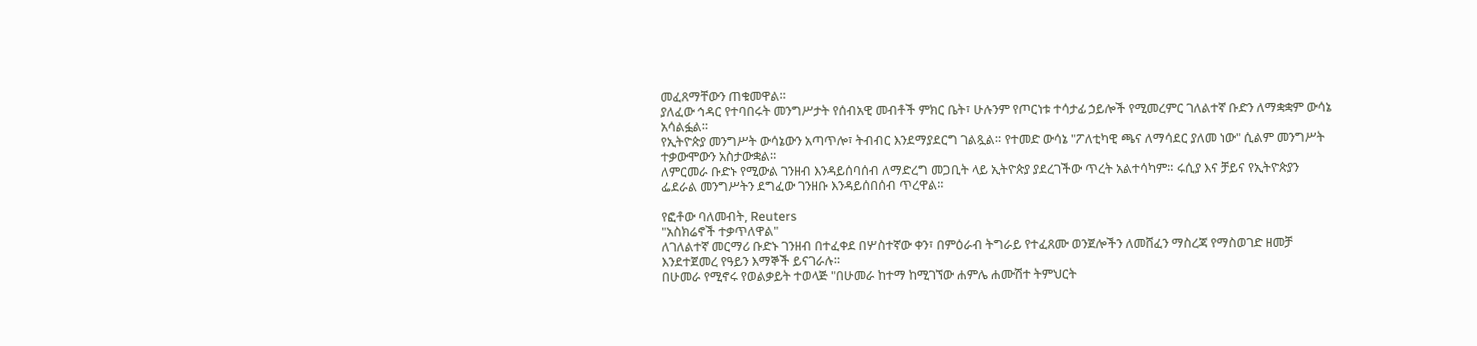መፈጸማቸውን ጠቁመዋል።
ያለፈው ኅዳር የተባበሩት መንግሥታት የሰብአዊ መብቶች ምክር ቤት፣ ሁሉንም የጦርነቱ ተሳታፊ ኃይሎች የሚመረምር ገለልተኛ ቡድን ለማቋቋም ውሳኔ አሳልፏል።
የኢትዮጵያ መንግሥት ውሳኔውን አጣጥሎ፣ ትብብር እንደማያደርግ ገልጿል። የተመድ ውሳኔ "ፖለቲካዊ ጫና ለማሳደር ያለመ ነው" ሲልም መንግሥት ተቃውሞውን አስታውቋል።
ለምርመራ ቡድኑ የሚውል ገንዘብ እንዳይሰባሰብ ለማድረግ መጋቢት ላይ ኢትዮጵያ ያደረገችው ጥረት አልተሳካም። ሩሲያ እና ቻይና የኢትዮጵያን ፌደራል መንግሥትን ደግፈው ገንዘቡ እንዳይሰበሰብ ጥረዋል።

የፎቶው ባለመብት, Reuters
"አስክሬኖች ተቃጥለዋል"
ለገለልተኛ መርማሪ ቡድኑ ገንዘብ በተፈቀደ በሦስተኛው ቀን፣ በምዕራብ ትግራይ የተፈጸሙ ወንጀሎችን ለመሸፈን ማስረጃ የማስወገድ ዘመቻ እንደተጀመረ የዓይን እማኞች ይናገራሉ።
በሁመራ የሚኖሩ የወልቃይት ተወላጅ "በሁመራ ከተማ ከሚገኘው ሐምሌ ሐሙሽተ ትምህርት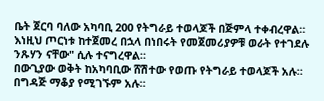ቤት ጀርባ ባለው አካባቢ 200 የትግራይ ተወላጆች በጅምላ ተቀብረዋል። እነዚህ ጦርነቱ ከተጀመረ በኋላ በነበሩት የመጀመሪያዎቹ ወራት የተገደሉ ንጹሃን ናቸው" ሲሉ ተናግረዋል።
በውጊያው ወቅት ከአካባቢው ሸሽተው የወጡ የትግራይ ተወላጆች አሉ። በግዳጅ ማቆያ የሚገኙም አሉ።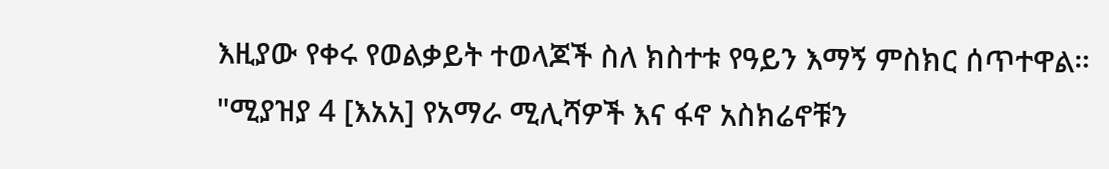እዚያው የቀሩ የወልቃይት ተወላጆች ስለ ክስተቱ የዓይን እማኝ ምስክር ሰጥተዋል።
"ሚያዝያ 4 [እአአ] የአማራ ሚሊሻዎች እና ፋኖ አስክሬኖቹን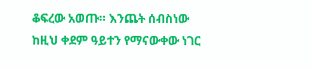ቆፍረው አወጡ። እንጨት ሰብስነው ከዚህ ቀደም ዓይተን የማናውቀው ነገር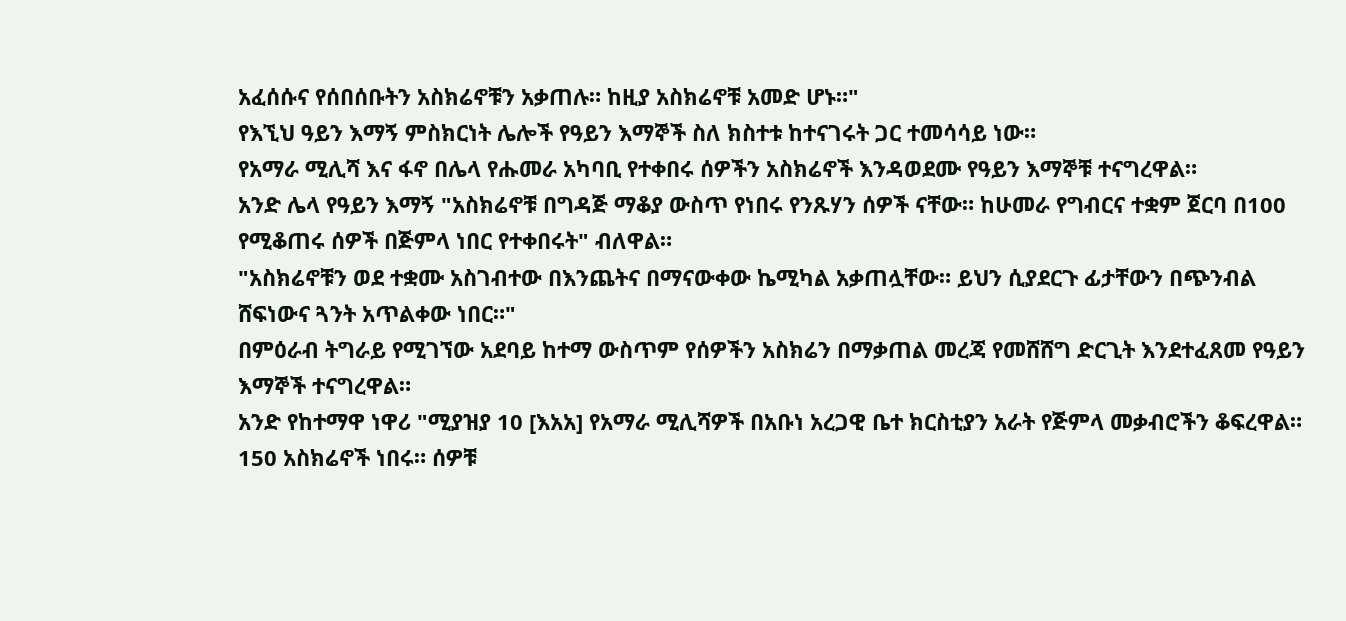አፈሰሱና የሰበሰቡትን አስክሬኖቹን አቃጠሉ። ከዚያ አስክሬኖቹ አመድ ሆኑ።"
የእኚህ ዓይን እማኝ ምስክርነት ሌሎች የዓይን እማኞች ስለ ክስተቱ ከተናገሩት ጋር ተመሳሳይ ነው።
የአማራ ሚሊሻ እና ፋኖ በሌላ የሑመራ አካባቢ የተቀበሩ ሰዎችን አስክሬኖች እንዳወደሙ የዓይን እማኞቹ ተናግረዋል።
አንድ ሌላ የዓይን እማኝ "አስክሬኖቹ በግዳጅ ማቆያ ውስጥ የነበሩ የንጹሃን ሰዎች ናቸው። ከሁመራ የግብርና ተቋም ጀርባ በ100 የሚቆጠሩ ሰዎች በጅምላ ነበር የተቀበሩት" ብለዋል።
"አስክሬኖቹን ወደ ተቋሙ አስገብተው በእንጨትና በማናውቀው ኬሚካል አቃጠሏቸው። ይህን ሲያደርጉ ፊታቸውን በጭንብል ሸፍነውና ጓንት አጥልቀው ነበር።"
በምዕራብ ትግራይ የሚገኘው አደባይ ከተማ ውስጥም የሰዎችን አስክሬን በማቃጠል መረጃ የመሸሸግ ድርጊት እንደተፈጸመ የዓይን እማኞች ተናግረዋል።
አንድ የከተማዋ ነዋሪ "ሚያዝያ 10 [እአአ] የአማራ ሚሊሻዎች በአቡነ አረጋዊ ቤተ ክርስቲያን አራት የጅምላ መቃብሮችን ቆፍረዋል። 150 አስክሬኖች ነበሩ። ሰዎቹ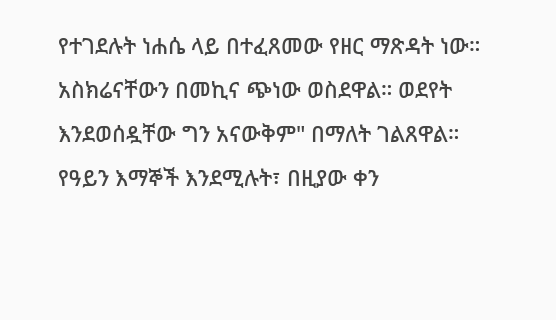የተገደሉት ነሐሴ ላይ በተፈጸመው የዘር ማጽዳት ነው። አስክሬናቸውን በመኪና ጭነው ወስደዋል። ወደየት እንደወሰዷቸው ግን አናውቅም" በማለት ገልጸዋል።
የዓይን እማኞች እንደሚሉት፣ በዚያው ቀን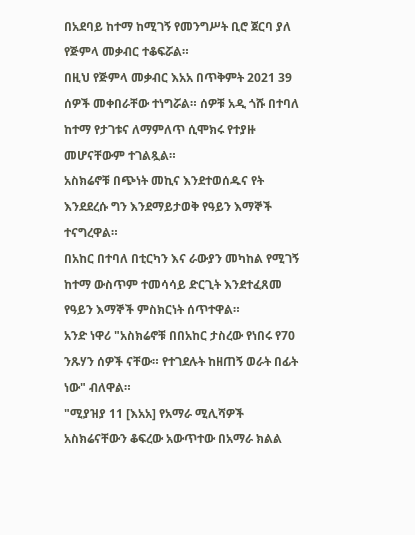በአደባይ ከተማ ከሚገኝ የመንግሥት ቢሮ ጀርባ ያለ የጅምላ መቃብር ተቆፍሯል።
በዚህ የጅምላ መቃብር እአአ በጥቅምት 2021 39 ሰዎች መቀበራቸው ተነግሯል። ሰዎቹ አዲ ጎሹ በተባለ ከተማ የታገቱና ለማምለጥ ሲሞክሩ የተያዙ መሆናቸውም ተገልጿል።
አስክሬኖቹ በጭነት መኪና እንደተወሰዱና የት እንደደረሱ ግን እንደማይታወቅ የዓይን እማኞች ተናግረዋል።
በአከር በተባለ በቲርካን እና ራውያን መካከል የሚገኝ ከተማ ውስጥም ተመሳሳይ ድርጊት እንደተፈጸመ የዓይን እማኞች ምስክርነት ሰጥተዋል።
አንድ ነዋሪ "አስክሬኖቹ በበአከር ታስረው የነበሩ የ70 ንጹሃን ሰዎች ናቸው። የተገደሉት ከዘጠኝ ወራት በፊት ነው" ብለዋል።
"ሚያዝያ 11 [እአአ] የአማራ ሚሊሻዎች አስክሬናቸውን ቆፍረው አውጥተው በአማራ ክልል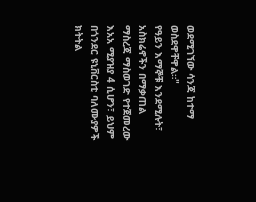ወደሚገኘው ሳንጃ ከተማ ወስደዋቸዋል።"
የዓይን እማኞቹ እንደሚሉት፣ አስክሬኖችን በማቃጠል ማስረጃ ማስወገድ የተጀመረው እአአ ሚያዝያ 4 ሲሆን፣ ይህም በጎንደር ዩኒቨርስቲ ባለሙያዎች ክትትል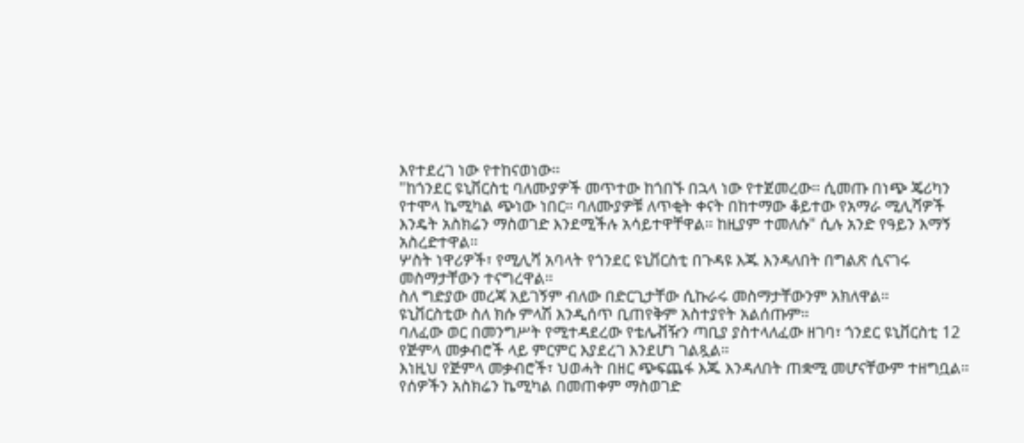እየተደረገ ነው የተከናወነው።
"ከጎንደር ዩኒቨርስቲ ባለሙያዎች መጥተው ከጎበኙ በኋላ ነው የተጀመረው። ሲመጡ በነጭ ጄሪካን የተሞላ ኬሚካል ጭነው ነበር። ባለሙያዎቹ ለጥቂት ቀናት በከተማው ቆይተው የአማራ ሚሊሻዎች እንዴት አስክሬን ማስወገድ እንደሚችሉ አሳይተዋቸዋል። ከዚያም ተመለሱ" ሲሉ አንድ የዓይን እማኝ አስረድተዋል።
ሦስት ነዋሪዎች፣ የሚሊሻ አባላት የጎንደር ዩኒቨርስቲ በጉዳዩ እጁ እንዳለበት በግልጽ ሲናገሩ መስማታቸውን ተናግረዋል።
ስለ ግድያው መረጃ አይገኝም ብለው በድርጊታቸው ሲኩራሩ መስማታቸውንም አክለዋል።
ዩኒቨርስቲው ስለ ክሱ ምላሽ እንዲሰጥ ቢጠየቅም አስተያየት አልሰጡም።
ባለፈው ወር በመንግሥት የሚተዳደረው የቴሌቭዥን ጣቢያ ያስተላለፈው ዘገባ፣ ጎንደር ዩኒቨርስቲ 12 የጅምላ መቃብሮች ላይ ምርምር እያደረገ እንደሆነ ገልጿል።
እነዚህ የጅምላ መቃብሮች፣ ህወሓት በዘር ጭፍጨፋ እጁ እንዳለበት ጠቋሚ መሆናቸውም ተዘግቧል።
የሰዎችን አስክሬን ኬሚካል በመጠቀም ማስወገድ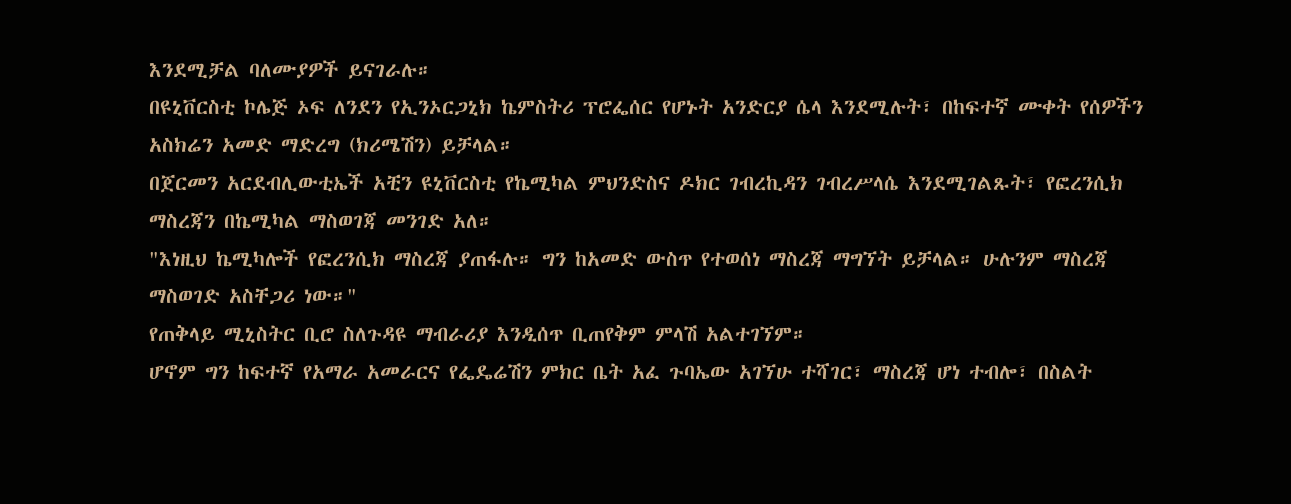እንደሚቻል ባለሙያዎች ይናገራሉ።
በዩኒቨርስቲ ኮሌጅ ኦፍ ለንደን የኢንኦርጋኒክ ኬምስትሪ ፕሮፌሰር የሆኑት አንድርያ ሴላ እንደሚሉት፣ በከፍተኛ ሙቀት የሰዎችን አስክሬን አመድ ማድረግ (ክሪሜሽን) ይቻላል።
በጀርመን አርደብሊውቲኤች አቺን ዩኒቨርስቲ የኬሚካል ምህንድስና ዶክር ገብረኪዳን ገብረሥላሴ እንደሚገልጹት፣ የፎረንሲክ ማስረጃን በኬሚካል ማስወገጃ መንገድ አለ።
"እነዚህ ኬሚካሎች የፎረንሲክ ማስረጃ ያጠፋሉ። ግን ከአመድ ውስጥ የተወሰነ ማስረጃ ማግኘት ይቻላል። ሁሉንም ማስረጃ ማስወገድ አስቸጋሪ ነው።"
የጠቅላይ ሚኒስትር ቢሮ ስለጉዳዩ ማብራሪያ እንዲሰጥ ቢጠየቅም ምላሽ አልተገኘም።
ሆኖም ግን ከፍተኛ የአማራ አመራርና የፌዴሬሽን ምክር ቤት አፈ ጉባኤው አገኘሁ ተሻገር፣ ማስረጃ ሆነ ተብሎ፣ በስልት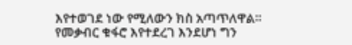እየተወገደ ነው የሚለውን ክስ አጣጥለዋል።
የመቃብር ቁፋሮ እየተደረገ እንደሆነ ግን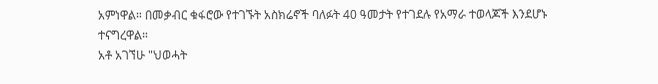አምነዋል። በመቃብር ቁፋሮው የተገኙት አስክሬኖች ባለፉት 40 ዓመታት የተገደሉ የአማራ ተወላጆች እንደሆኑ ተናግረዋል።
አቶ አገኘሁ "ህወሓት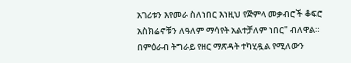አገሪቱን እየመራ ስለነበር እነዚህ የጅምላ መቃብሮች ቆፍሮ አስክሬኖቹን ለዓለም ማሳየት አልተቻለም ነበር" ብለዋል። በምዕራብ ትግራይ የዘር ማጽዳት ተካሂዷል የሚለውን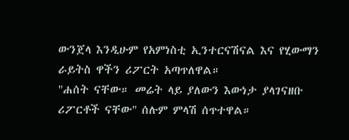ውንጀላ እንዲሁም የአምነስቲ ኢንተርናሽናል እና የሂውማን ራይትስ ዋችን ሪፖርት አጣጥለዋል።
"ሐሰት ናቸው። መሬት ላይ ያለውን እውነታ ያላገናዘቡ ሪፖርቶች ናቸው" ሰሉም ምላሽ ሰጥተዋል።